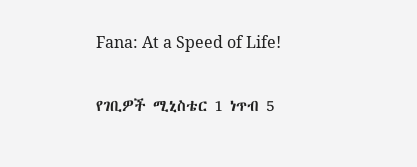Fana: At a Speed of Life!

የገቢዎች ሚኒስቴር 1 ነጥብ 5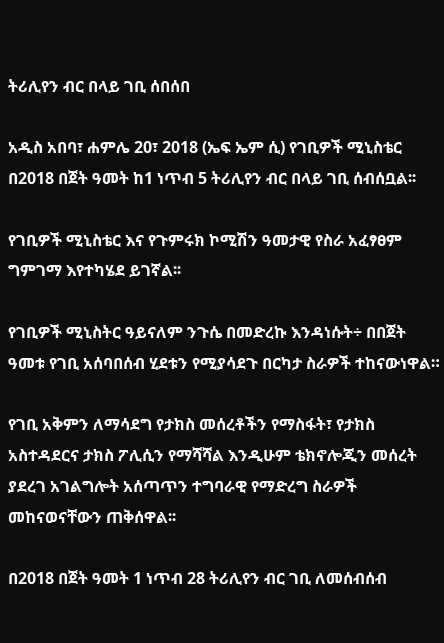ትሪሊየን ብር በላይ ገቢ ሰበሰበ

አዲስ አበባ፣ ሐምሌ 20፣ 2018 (ኤፍ ኤም ሲ) የገቢዎች ሚኒስቴር በ2018 በጀት ዓመት ከ1 ነጥብ 5 ትሪሊየን ብር በላይ ገቢ ሰብሰቧል፡፡

የገቢዎች ሚኒስቴር እና የጉምሩክ ኮሚሽን ዓመታዊ የስራ አፈፃፀም ግምገማ እየተካሄደ ይገኛል፡፡

የገቢዎች ሚኒስትር ዓይናለም ንጉሴ በመድረኩ እንዳነሱት÷ በበጀት ዓመቱ የገቢ አሰባበሰብ ሂደቱን የሚያሳደጉ በርካታ ስራዎች ተከናውነዋል።

የገቢ አቅምን ለማሳደግ የታክስ መሰረቶችን የማስፋት፣ የታክስ አስተዳደርና ታክስ ፖሊሲን የማሻሻል እንዲሁም ቴክኖሎጂን መሰረት ያደረገ አገልግሎት አሰጣጥን ተግባራዊ የማድረግ ስራዎች መከናወናቸውን ጠቅሰዋል፡፡

በ2018 በጀት ዓመት 1 ነጥብ 28 ትሪሊየን ብር ገቢ ለመሰብሰብ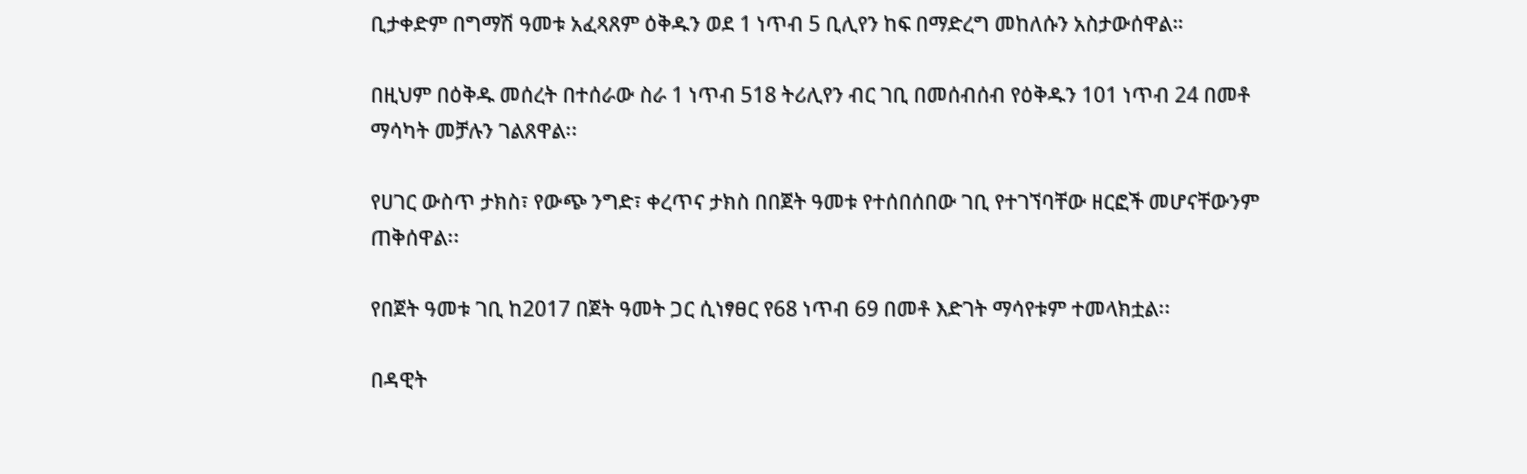ቢታቀድም በግማሽ ዓመቱ አፈጻጸም ዕቅዱን ወደ 1 ነጥብ 5 ቢሊየን ከፍ በማድረግ መከለሱን አስታውሰዋል።

በዚህም በዕቅዱ መሰረት በተሰራው ስራ 1 ነጥብ 518 ትሪሊየን ብር ገቢ በመሰብሰብ የዕቅዱን 101 ነጥብ 24 በመቶ ማሳካት መቻሉን ገልጸዋል፡፡

የሀገር ውስጥ ታክስ፣ የውጭ ንግድ፣ ቀረጥና ታክስ በበጀት ዓመቱ የተሰበሰበው ገቢ የተገኘባቸው ዘርፎች መሆናቸውንም ጠቅሰዋል፡፡

የበጀት ዓመቱ ገቢ ከ2017 በጀት ዓመት ጋር ሲነፃፀር የ68 ነጥብ 69 በመቶ እድገት ማሳየቱም ተመላክቷል፡፡

በዳዊት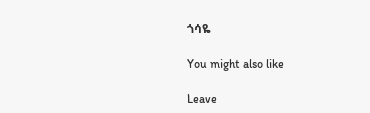ጎሳዬ

You might also like

Leave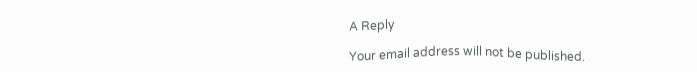A Reply

Your email address will not be published.